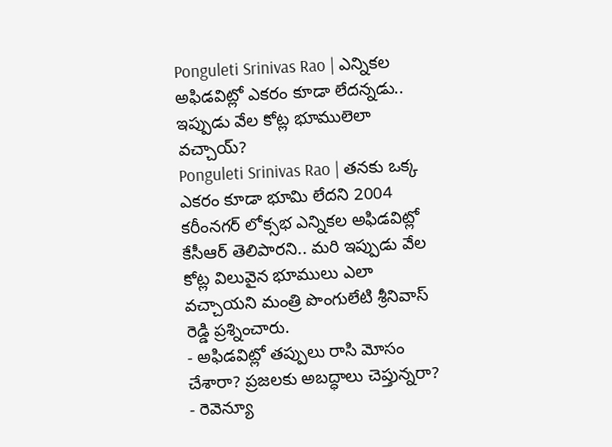Ponguleti Srinivas Rao | ఎన్నికల అఫిడవిట్లో ఎకరం కూడా లేదన్నడు.. ఇప్పుడు వేల కోట్ల భూములెలా వచ్చాయ్?
Ponguleti Srinivas Rao | తనకు ఒక్క ఎకరం కూడా భూమి లేదని 2004 కరీంనగర్ లోక్సభ ఎన్నికల అఫిడవిట్లో కేసీఆర్ తెలిపారని.. మరి ఇప్పుడు వేల కోట్ల విలువైన భూములు ఎలా వచ్చాయని మంత్రి పొంగులేటి శ్రీనివాస్ రెడ్డి ప్రశ్నించారు.
- అఫిడవిట్లో తప్పులు రాసి మోసం చేశారా? ప్రజలకు అబద్ధాలు చెప్తున్నరా?
- రెవెన్యూ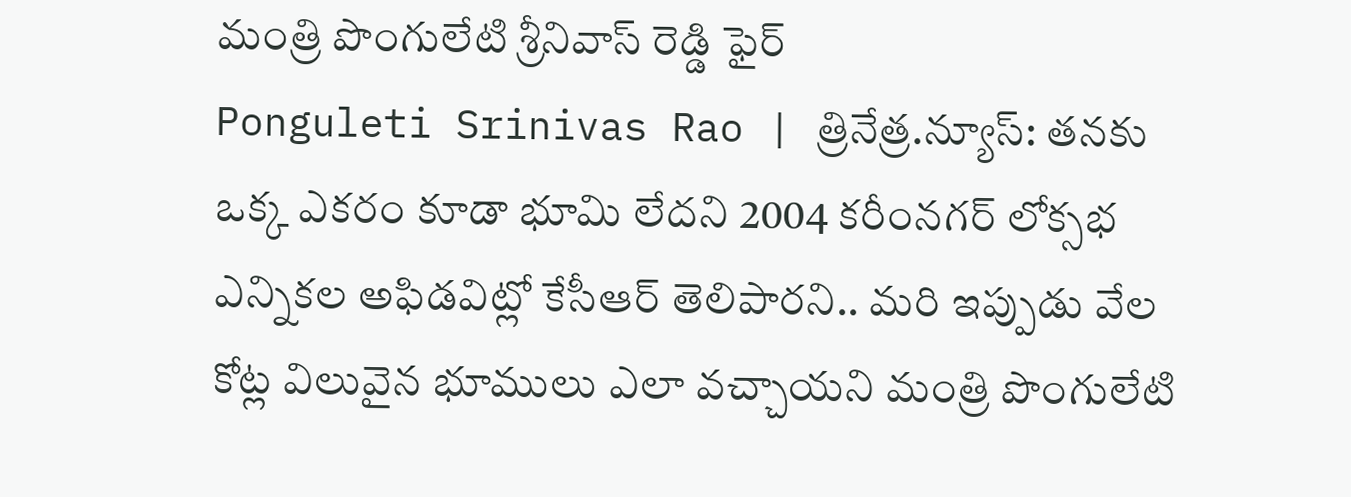మంత్రి పొంగులేటి శ్రీనివాస్ రెడ్డి ఫైర్
Ponguleti Srinivas Rao | త్రినేత్ర.న్యూస్: తనకు ఒక్క ఎకరం కూడా భూమి లేదని 2004 కరీంనగర్ లోక్సభ ఎన్నికల అఫిడవిట్లో కేసీఆర్ తెలిపారని.. మరి ఇప్పుడు వేల కోట్ల విలువైన భూములు ఎలా వచ్చాయని మంత్రి పొంగులేటి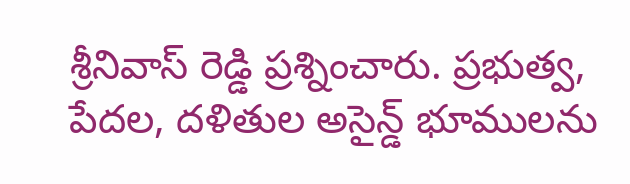శ్రీనివాస్ రెడ్డి ప్రశ్నించారు. ప్రభుత్వ, పేదల, దళితుల అసైన్డ్ భూములను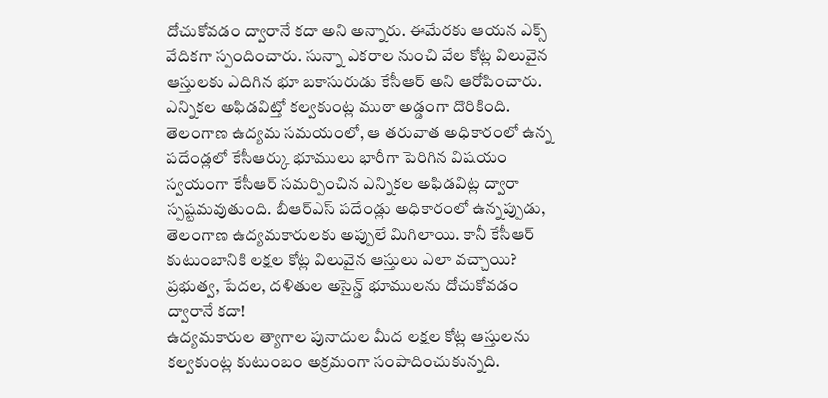దోచుకోవడం ద్వారానే కదా అని అన్నారు. ఈమేరకు ఆయన ఎక్స్ వేదికగా స్పందించారు. సున్నా ఎకరాల నుంచి వేల కోట్ల విలువైన ఆస్తులకు ఎదిగిన భూ బకాసురుడు కేసీఆర్ అని ఆరోపించారు.
ఎన్నికల అఫిడవిట్తో కల్వకుంట్ల ముఠా అడ్డంగా దొరికింది. తెలంగాణ ఉద్యమ సమయంలో, ఆ తరువాత అధికారంలో ఉన్న పదేండ్లలో కేసీఆర్కు భూములు భారీగా పెరిగిన విషయం స్వయంగా కేసీఆర్ సమర్పించిన ఎన్నికల అఫిడవిట్ల ద్వారా స్పష్టమవుతుంది. బీఆర్ఎస్ పదేండ్లు అధికారంలో ఉన్నప్పుడు, తెలంగాణ ఉద్యమకారులకు అప్పులే మిగిలాయి. కానీ కేసీఆర్ కుటుంబానికి లక్షల కోట్ల విలువైన ఆస్తులు ఎలా వచ్చాయి? ప్రభుత్వ, పేదల, దళితుల అసైన్డ్ భూములను దోచుకోవడం ద్వారానే కదా!
ఉద్యమకారుల త్యాగాల పునాదుల మీద లక్షల కోట్ల ఆస్తులను కల్వకుంట్ల కుటుంబం అక్రమంగా సంపాదించుకున్నది.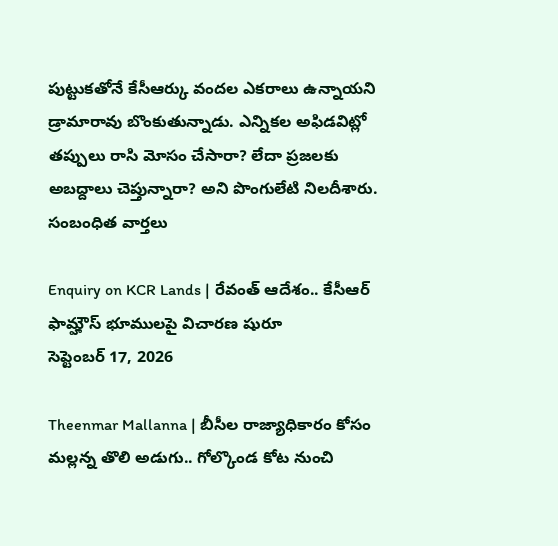పుట్టుకతోనే కేసీఆర్కు వందల ఎకరాలు ఉన్నాయని డ్రామారావు బొంకుతున్నాడు. ఎన్నికల అఫిడవిట్లో తప్పులు రాసి మోసం చేసారా? లేదా ప్రజలకు అబద్దాలు చెప్తున్నారా? అని పొంగులేటి నిలదీశారు.
సంబంధిత వార్తలు

Enquiry on KCR Lands | రేవంత్ ఆదేశం.. కేసీఆర్ ఫామ్హౌస్ భూములపై విచారణ షురూ
సెప్టెంబర్ 17, 2026

Theenmar Mallanna | బీసీల రాజ్యాధికారం కోసం మల్లన్న తొలి అడుగు.. గోల్కొండ కోట నుంచి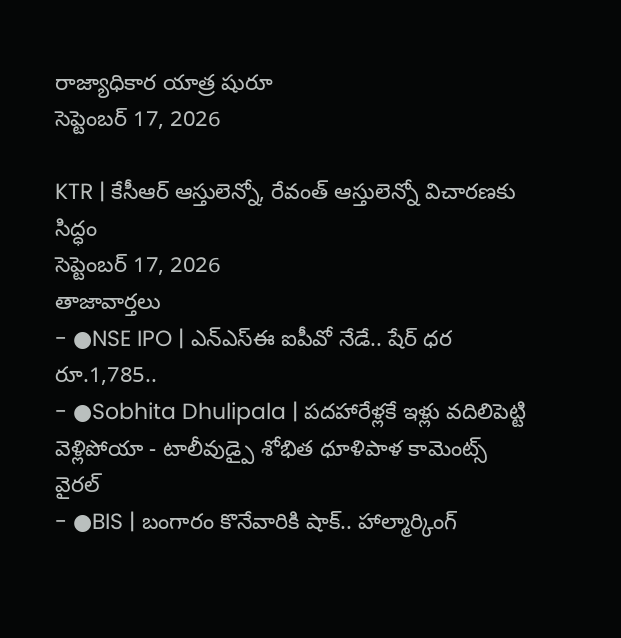రాజ్యాధికార యాత్ర షురూ
సెప్టెంబర్ 17, 2026

KTR | కేసీఆర్ ఆస్తులెన్నో, రేవంత్ ఆస్తులెన్నో విచారణకు సిద్ధం
సెప్టెంబర్ 17, 2026
తాజావార్తలు
- ●NSE IPO | ఎన్ఎస్ఈ ఐపీవో నేడే.. షేర్ ధర రూ.1,785..
- ●Sobhita Dhulipala | పదహారేళ్లకే ఇళ్లు వదిలిపెట్టి వెళ్లిపోయా - టాలీవుడ్పై శోభిత ధూళిపాళ కామెంట్స్ వైరల్
- ●BIS | బంగారం కొనేవారికి షాక్.. హాల్మార్కింగ్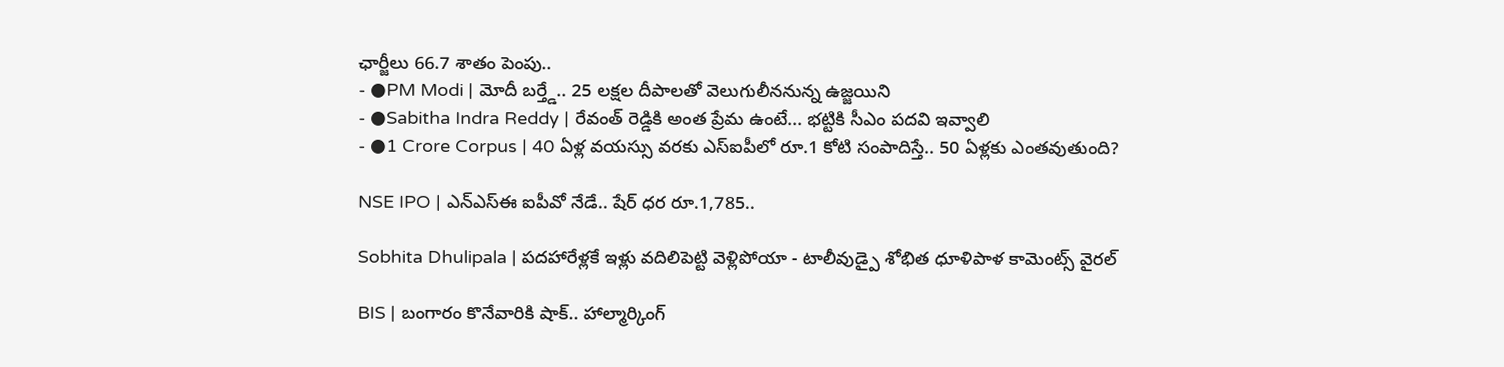ఛార్జీలు 66.7 శాతం పెంపు..
- ●PM Modi | మోదీ బర్త్డే.. 25 లక్షల దీపాలతో వెలుగులీననున్న ఉజ్జయిని
- ●Sabitha Indra Reddy | రేవంత్ రెడ్డికి అంత ప్రేమ ఉంటే... భట్టికి సీఎం పదవి ఇవ్వాలి
- ●1 Crore Corpus | 40 ఏళ్ల వయస్సు వరకు ఎస్ఐపీలో రూ.1 కోటి సంపాదిస్తే.. 50 ఏళ్లకు ఎంతవుతుంది?

NSE IPO | ఎన్ఎస్ఈ ఐపీవో నేడే.. షేర్ ధర రూ.1,785..

Sobhita Dhulipala | పదహారేళ్లకే ఇళ్లు వదిలిపెట్టి వెళ్లిపోయా - టాలీవుడ్పై శోభిత ధూళిపాళ కామెంట్స్ వైరల్

BIS | బంగారం కొనేవారికి షాక్.. హాల్మార్కింగ్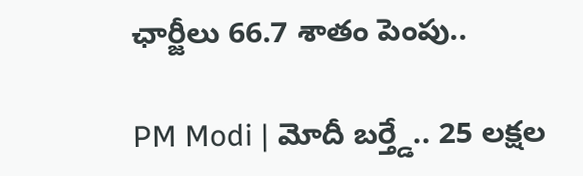ఛార్జీలు 66.7 శాతం పెంపు..

PM Modi | మోదీ బర్త్డే.. 25 లక్షల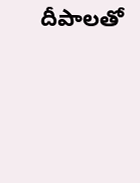దీపాలతో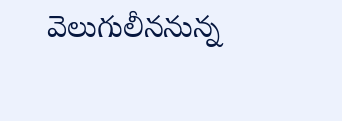వెలుగులీననున్న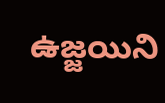ఉజ్జయిని